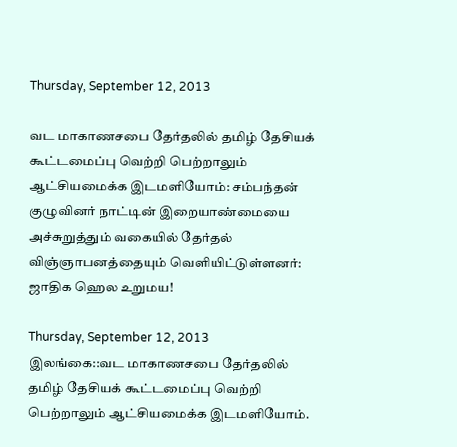Thursday, September 12, 2013

வட மாகாணசபை தேர்தலில் தமிழ் தேசியக் கூட்டமைப்பு வெற்றி பெற்றாலும் ஆட்சியமைக்க இடமளியோம்: சம்பந்தன் குழுவினர் நாட்டின் இறையாண்மையை அச்சுறுத்தும் வகையில் தேர்தல் விஞ்ஞாபனத்தையும் வெளியிட்டுள்ளனர்: ஜாதிக ஹெல உறுமய!

Thursday, September 12, 2013
இலங்கை::வட மாகாணசபை தேர்தலில் தமிழ் தேசியக் கூட்டமைப்பு வெற்றி பெற்றாலும் ஆட்சியமைக்க இடமளியோம்.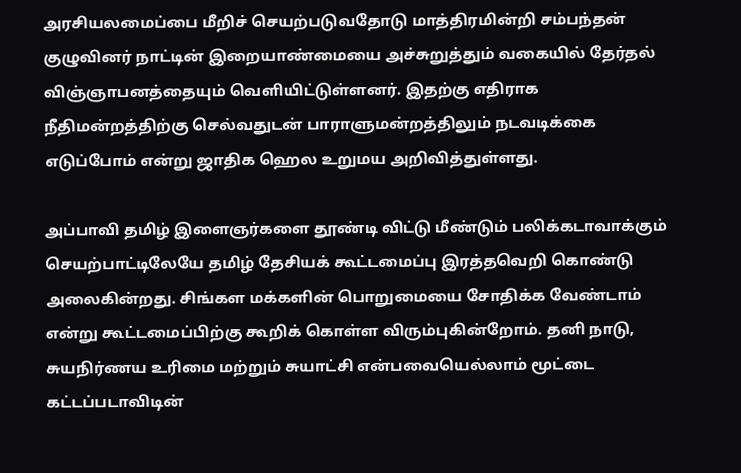அரசியலமைப்பை மீறிச் செயற்படுவதோடு மாத்திரமின்றி சம்பந்தன் குழுவினர் நாட்டின் இறையாண்மையை அச்சுறுத்தும் வகையில் தேர்தல் விஞ்ஞாபனத்தையும் வெளியிட்டுள்ளனர். இதற்கு எதிராக நீதிமன்றத்திற்கு செல்வதுடன் பாராளுமன்றத்திலும் நடவடிக்கை எடுப்போம் என்று ஜாதிக ஹெல உறுமய அறிவித்துள்ளது.

அப்பாவி தமிழ் இளைஞர்களை தூண்டி விட்டு மீண்டும் பலிக்கடாவாக்கும் செயற்பாட்டிலேயே தமிழ் தேசியக் கூட்டமைப்பு இரத்தவெறி கொண்டு அலைகின்றது. சிங்கள மக்களின் பொறுமையை சோதிக்க வேண்டாம் என்று கூட்டமைப்பிற்கு கூறிக் கொள்ள விரும்புகின்றோம். தனி நாடு, சுயநிர்ணய உரிமை மற்றும் சுயாட்சி என்பவையெல்லாம் மூட்டை கட்டப்படாவிடின்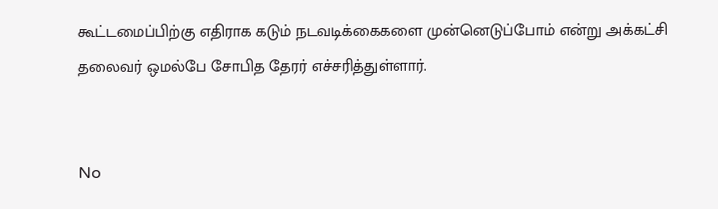கூட்டமைப்பிற்கு எதிராக கடும் நடவடிக்கைகளை முன்னெடுப்போம் என்று அக்கட்சி தலைவர் ஒமல்பே சோபித தேரர் எச்சரித்துள்ளார்.


No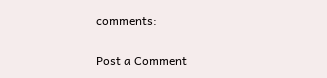comments:

Post a Comment